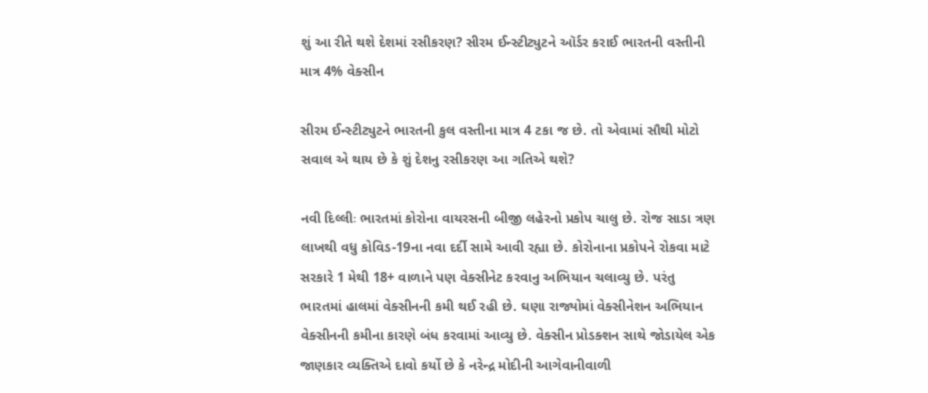શું આ રીતે થશે દેશમાં રસીકરણ? સીરમ ઈન્સ્ટીટ્યુટને ઑર્ડર કરાઈ ભારતની વસ્તીની માત્ર 4% વેક્સીન

સીરમ ઈન્સ્ટીટ્યુટને ભારતની કુલ વસ્તીના માત્ર 4 ટકા જ છે. તો એવામાં સૌથી મોટો સવાલ એ થાય છે કે શું દેશનુ રસીકરણ આ ગતિએ થશે?

નવી દિલ્લીઃ ભારતમાં કોરોના વાયરસની બીજી લહેરનો પ્રકોપ ચાલુ છે. રોજ સાડા ત્રણ લાખથી વધુ કોવિડ-19ના નવા દર્દી સામે આવી રહ્યા છે. કોરોનાના પ્રકોપને રોકવા માટે સરકારે 1 મેથી 18+ વાળાને પણ વેક્સીનેટ કરવાનુ અભિયાન ચલાવ્યુ છે. પરંતુ ભારતમાં હાલમાં વેક્સીનની કમી થઈ રહી છે. ઘણા રાજ્યોમાં વેક્સીનેશન અભિયાન વેક્સીનની કમીના કારણે બંધ કરવામાં આવ્યુ છે. વેક્સીન પ્રોડક્શન સાથે જોડાયેલ એક જાણકાર વ્યક્તિએ દાવો કર્યો છે કે નરેન્દ્ર મોદીની આગેવાનીવાળી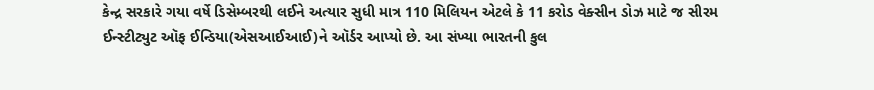કેન્દ્ર સરકારે ગયા વર્ષે ડિસેમ્બરથી લઈને અત્યાર સુધી માત્ર 110 મિલિયન એટલે કે 11 કરોડ વેક્સીન ડોઝ માટે જ સીરમ ઈન્સ્ટીટ્યુટ ઑફ ઈન્ડિયા(એસઆઈઆઈ)ને ઑર્ડર આપ્યો છે. આ સંખ્યા ભારતની કુલ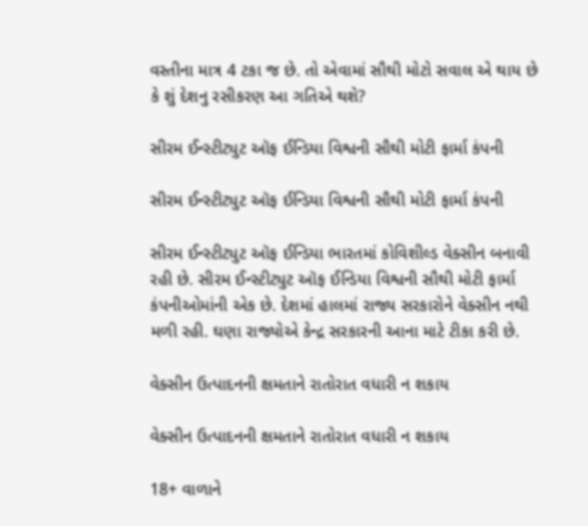વસ્તીના માત્ર 4 ટકા જ છે. તો એવામાં સૌથી મોટો સવાલ એ થાય છે કે શું દેશનુ રસીકરણ આ ગતિએ થશે?

સીરમ ઈન્સ્ટીટ્યુટ ઑફ ઈન્ડિયા વિશ્વની સૌથી મોટી ફાર્મા કંપની

સીરમ ઈન્સ્ટીટ્યુટ ઑફ ઈન્ડિયા વિશ્વની સૌથી મોટી ફાર્મા કંપની

સીરમ ઈન્સ્ટીટ્યુટ ઑફ ઈન્ડિયા ભારતમાં કોવિશીલ્ડ વેક્સીન બનાવી રહી છે. સીરમ ઈન્સ્ટીટ્યુટ ઑફ ઈન્ડિયા વિશ્વની સૌથી મોટી ફાર્મા કંપનીઓમાંની એક છે. દેશમાં હાલમાં રાજ્ય સરકારોને વેક્સીન નથી મળી રહી. ઘણા રાજ્યોએ કેન્દ્ર સરકારની આના માટે ટીકા કરી છે.

વેક્સીન ઉત્પાદનની ક્ષમતાને રાતોરાત વધારી ન શકાય

વેક્સીન ઉત્પાદનની ક્ષમતાને રાતોરાત વધારી ન શકાય

18+ વાળાને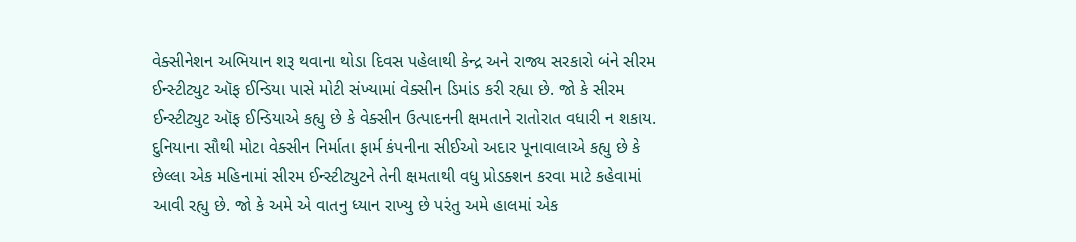વેક્સીનેશન અભિયાન શરૂ થવાના થોડા દિવસ પહેલાથી કેન્દ્ર અને રાજ્ય સરકારો બંને સીરમ ઈન્સ્ટીટ્યુટ ઑફ ઈન્ડિયા પાસે મોટી સંખ્યામાં વેક્સીન ડિમાંડ કરી રહ્યા છે. જો કે સીરમ ઈન્સ્ટીટ્યુટ ઑફ ઈન્ડિયાએ કહ્યુ છે કે વેક્સીન ઉત્પાદનની ક્ષમતાને રાતોરાત વધારી ન શકાય. દુનિયાના સૌથી મોટા વેક્સીન નિર્માતા ફાર્મ કંપનીના સીઈઓ અદાર પૂનાવાલાએ કહ્યુ છે કે છેલ્લા એક મહિનામાં સીરમ ઈન્સ્ટીટ્યુટને તેની ક્ષમતાથી વધુ પ્રોડક્શન કરવા માટે કહેવામાં આવી રહ્યુ છે. જો કે અમે એ વાતનુ ધ્યાન રાખ્યુ છે પરંતુ અમે હાલમાં એક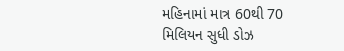મહિનામાં માત્ર 60થી 70 મિલિયન સુધી ડોઝ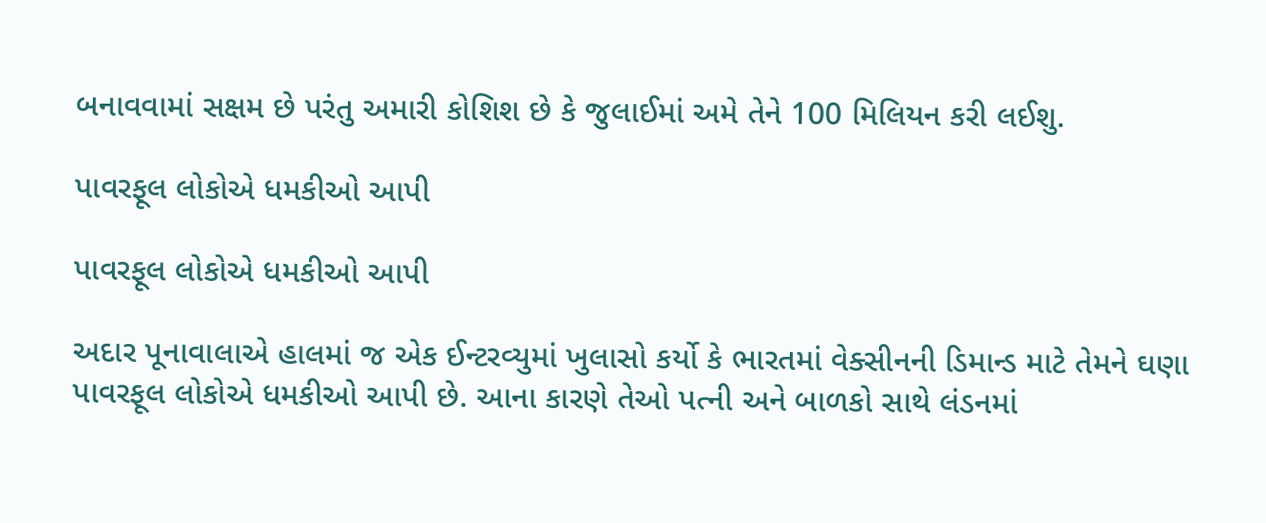બનાવવામાં સક્ષમ છે પરંતુ અમારી કોશિશ છે કે જુલાઈમાં અમે તેને 100 મિલિયન કરી લઈશુ.

પાવરફૂલ લોકોએ ધમકીઓ આપી

પાવરફૂલ લોકોએ ધમકીઓ આપી

અદાર પૂનાવાલાએ હાલમાં જ એક ઈન્ટરવ્યુમાં ખુલાસો કર્યો કે ભારતમાં વેક્સીનની ડિમાન્ડ માટે તેમને ઘણા પાવરફૂલ લોકોએ ધમકીઓ આપી છે. આના કારણે તેઓ પત્ની અને બાળકો સાથે લંડનમાં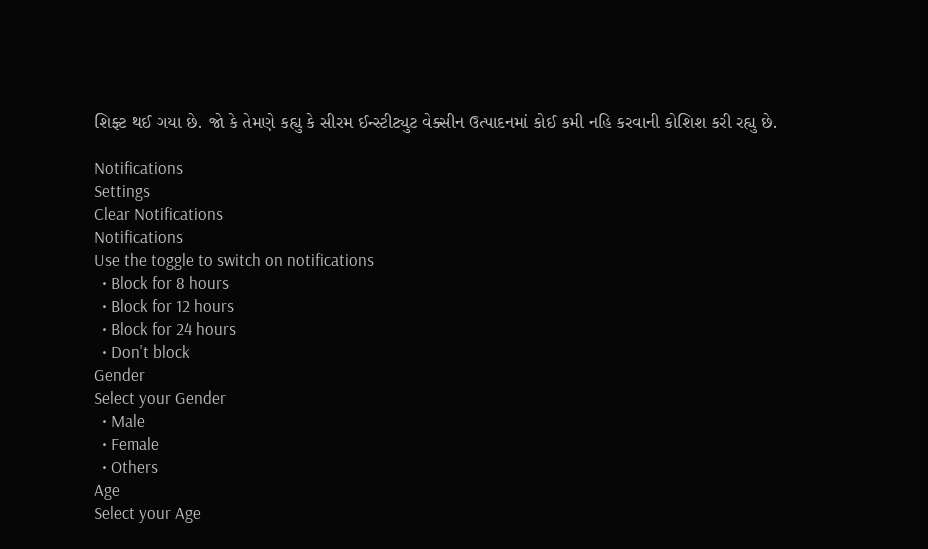શિફ્ટ થઈ ગયા છે. જો કે તેમણે કહ્યુ કે સીરમ ઈન્સ્ટીટ્યુટ વેક્સીન ઉત્પાદનમાં કોઈ કમી નહિ કરવાની કોશિશ કરી રહ્યુ છે.

Notifications
Settings
Clear Notifications
Notifications
Use the toggle to switch on notifications
  • Block for 8 hours
  • Block for 12 hours
  • Block for 24 hours
  • Don't block
Gender
Select your Gender
  • Male
  • Female
  • Others
Age
Select your Age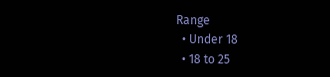Range
  • Under 18
  • 18 to 25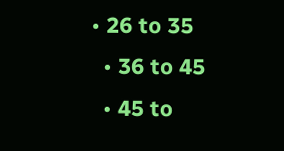• 26 to 35
  • 36 to 45
  • 45 to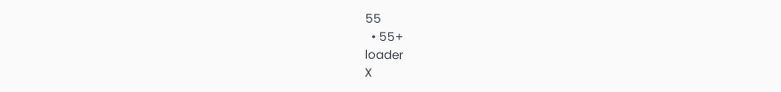55
  • 55+
loader
X